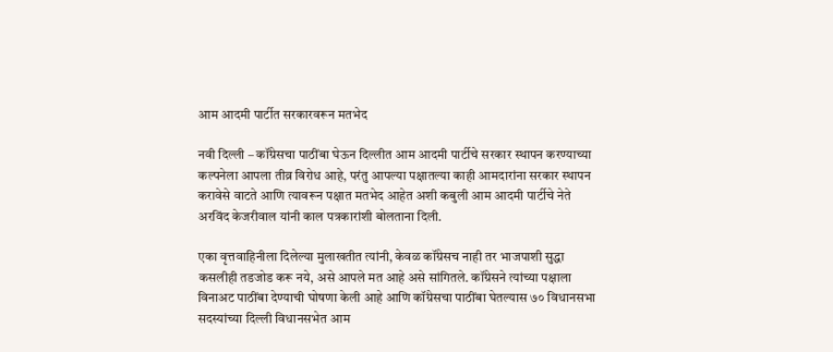आम आदमी पार्टीत सरकारवरून मतभेद

नवी दिल्ली – कॉंग्रेसचा पाठींबा घेऊन दिल्लीत आम आदमी पार्टीचे सरकार स्थापन करण्याच्या कल्पनेला आपला तीव्र विरोध आहे, परंतु आपल्या पक्षातल्या काही आमदारांना सरकार स्थापन करावेसे वाटते आणि त्यावरून पक्षात मतभेद आहेत अशी कबुली आम आदमी पार्टीचे नेते अरविंद केजरीवाल यांनी काल पत्रकारांशी बोलताना दिली.

एका वृत्तवाहिनीला दिलेल्या मुलाखतीत त्यांनी, केवळ कॉंग्रेसच नाही तर भाजपाशी सुद्धा कसलीही तडजोड करू नये, असे आपले मत आहे असे सांगितले. कॉंग्रेसने त्यांच्या पक्षाला विनाअट पाठींबा देण्याची घोषणा केली आहे आणि कॉंग्रेसचा पाठींबा घेतल्यास ७० विधानसभा सदस्यांच्या दिल्ली विधानसभेत आम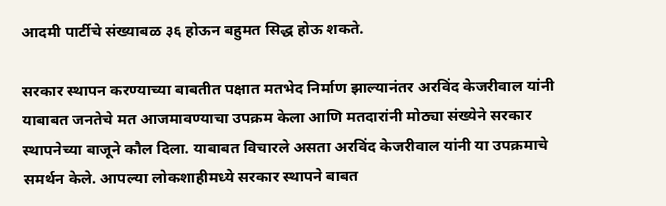आदमी पार्टीचे संख्याबळ ३६ होऊन बहुमत सिद्ध होऊ शकते.

सरकार स्थापन करण्याच्या बाबतीत पक्षात मतभेद निर्माण झाल्यानंतर अरविंद केजरीवाल यांनी याबाबत जनतेचे मत आजमावण्याचा उपक्रम केला आणि मतदारांनी मोठ्या संख्येने सरकार स्थापनेच्या बाजूने कौल दिला. याबाबत विचारले असता अरविंद केजरीवाल यांनी या उपक्रमाचे समर्थन केले. आपल्या लोकशाहीमध्ये सरकार स्थापने बाबत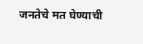जनतेचे मत घेण्याची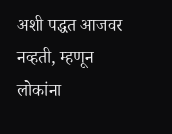अशी पद्धत आजवर नव्हती, म्हणून लोकांना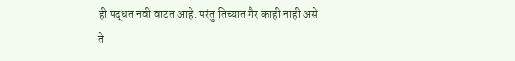ही पद्धत नवी वाटत आहे. परंतु तिच्यात गैर काही नाही असे ते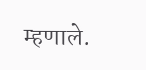म्हणाले.